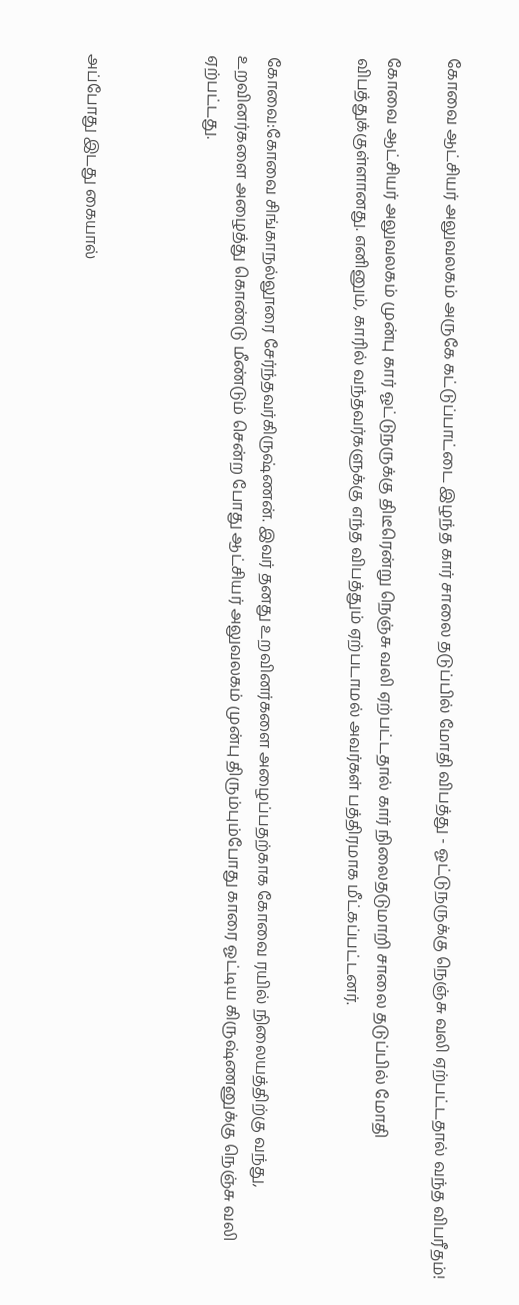கோவை ஆட்சியர் அலுவலகம் அருகே கட்டுப்பாட்டை இழந்த கார் சாலை தடுப்பில் மோதி விபத்து - ஓட்டுநருக்கு நெஞ்சு வலி ஏற்பட்டதால் வந்த விபரீதம்!

கோவை ஆட்சியர் அலுவலகம் முன்பு கார் ஓட்டுநருக்கு திடீரென்று நெஞ்சு வலி ஏற்பட்டதால் கார் நிலைதடுமாறி சாலை தடுப்பில் மோதி விபத்துக்குள்ளானது. எனினும், காரில் வந்தவர்களுக்கு எந்த விபத்தும் ஏற்படாமல் அவர்கள் பத்திரமாக மீட்கப்பட்டனர்.


கோவை:கோவை சிங்காநல்லூரை சேர்ந்தவர்கிருஷ்ணன். இவர் தனது உறவினர்களை அழைப்பதற்காக கோவை ரயில் நிலையத்திற்கு வந்து, உறவினர்களை அழைத்து கொண்டு மீண்டும் சென்ற போது ஆட்சியர் அலுவலகம் முன்பு திரும்பும்போது காரை ஓட்டிய கிருஷ்ணனுக்கு நெஞ்சு வலி ஏற்பட்டது.



அப்போது இடது கையால்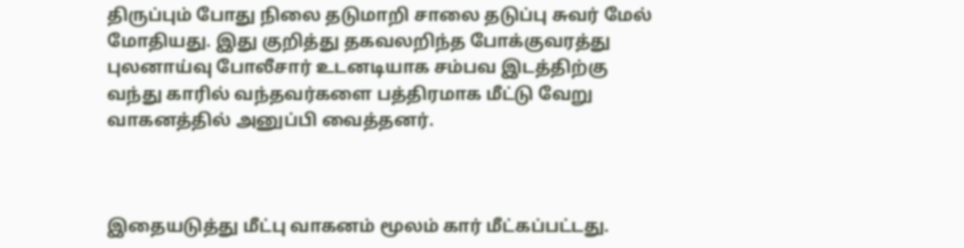திருப்பும் போது நிலை தடுமாறி சாலை தடுப்பு சுவர் மேல் மோதியது. இது குறித்து தகவலறிந்த போக்குவரத்து புலனாய்வு போலீசார் உடனடியாக சம்பவ இடத்திற்கு வந்து காரில் வந்தவர்களை பத்திரமாக மீட்டு வேறு வாகனத்தில் அனுப்பி வைத்தனர்.



இதையடுத்து மீட்பு வாகனம் மூலம் கார் மீட்கப்பட்டது.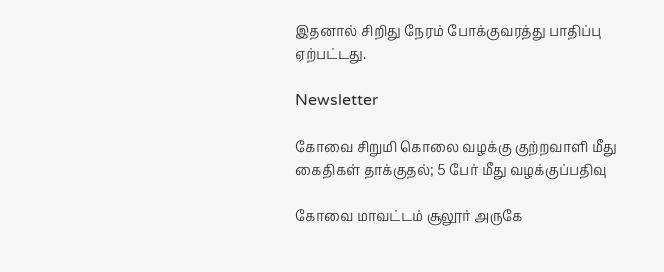இதனால் சிறிது நேரம் போக்குவரத்து பாதிப்பு ஏற்பட்டது.

Newsletter

கோவை சிறுமி கொலை வழக்கு குற்றவாளி மீது கைதிகள் தாக்குதல்; 5 பேர் மீது வழக்குப்பதிவு

கோவை மாவட்டம் சூலூர் அருகே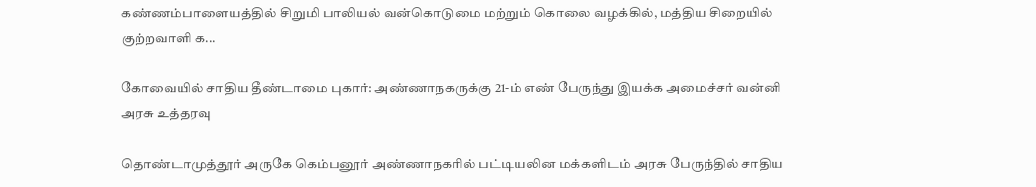கண்ணம்பாளையத்தில் சிறுமி பாலியல் வன்கொடுமை மற்றும் கொலை வழக்கில், மத்திய சிறையில் குற்றவாளி க...

கோவையில் சாதிய தீண்டாமை புகார்: அண்ணாநகருக்கு 21-ம் எண் பேருந்து இயக்க அமைச்சர் வன்னி அரசு உத்தரவு

தொண்டாமுத்தூர் அருகே கெம்பனூர் அண்ணாநகரில் பட்டியலின மக்களிடம் அரசு பேருந்தில் சாதிய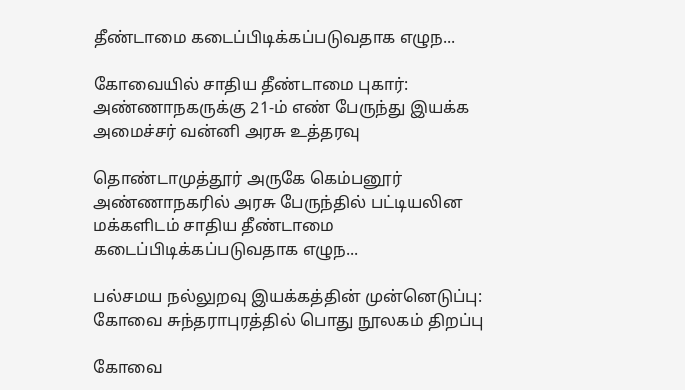தீண்டாமை கடைப்பிடிக்கப்படுவதாக எழுந...

கோவையில் சாதிய தீண்டாமை புகார்: அண்ணாநகருக்கு 21-ம் எண் பேருந்து இயக்க அமைச்சர் வன்னி அரசு உத்தரவு

தொண்டாமுத்தூர் அருகே கெம்பனூர் அண்ணாநகரில் அரசு பேருந்தில் பட்டியலின மக்களிடம் சாதிய தீண்டாமை கடைப்பிடிக்கப்படுவதாக எழுந...

பல்சமய நல்லுறவு இயக்கத்தின் முன்னெடுப்பு: கோவை சுந்தராபுரத்தில் பொது நூலகம் திறப்பு

கோவை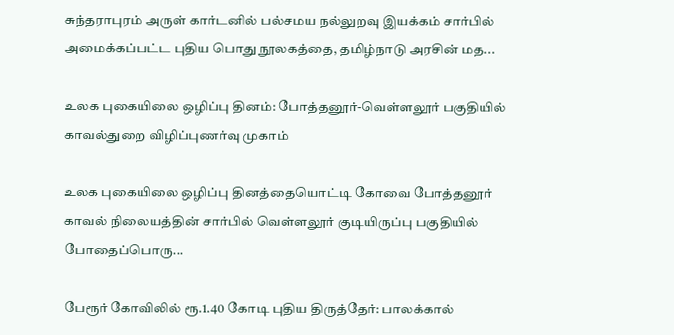சுந்தராபுரம் அருள் கார்டனில் பல்சமய நல்லுறவு இயக்கம் சார்பில் அமைக்கப்பட்ட புதிய பொது நூலகத்தை, தமிழ்நாடு அரசின் மத...

உலக புகையிலை ஒழிப்பு தினம்: போத்தனூர்-வெள்ளலூர் பகுதியில் காவல்துறை விழிப்புணர்வு முகாம்

உலக புகையிலை ஒழிப்பு தினத்தையொட்டி கோவை போத்தனூர் காவல் நிலையத்தின் சார்பில் வெள்ளலூர் குடியிருப்பு பகுதியில் போதைப்பொரு...

பேரூர் கோவிலில் ரூ.1.40 கோடி புதிய திருத்தேர்: பாலக்கால்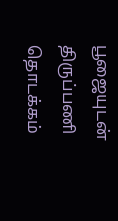பூஜையுடன் திருப்பணி தொடக்கம்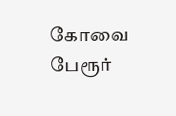கோவை பேரூர்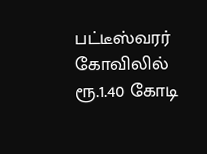பட்டீஸ்வரர் கோவிலில் ரூ.1.40 கோடி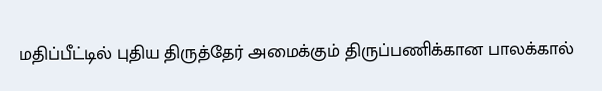மதிப்பீட்டில் புதிய திருத்தேர் அமைக்கும் திருப்பணிக்கான பாலக்கால்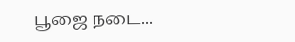பூஜை நடை...